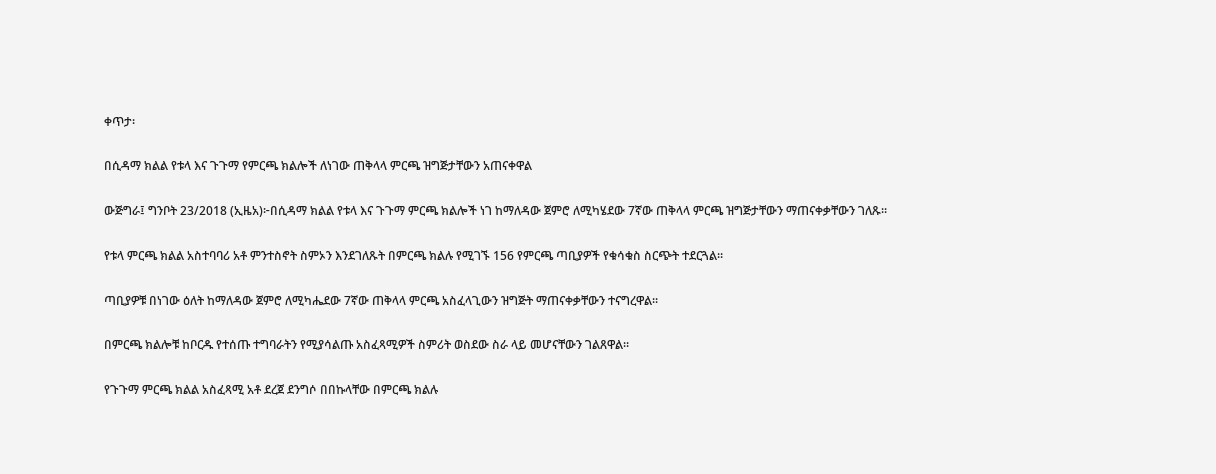ቀጥታ፡

በሲዳማ ክልል የቱላ እና ጉጉማ የምርጫ ክልሎች ለነገው ጠቅላላ ምርጫ ዝግጅታቸውን አጠናቀዋል

ውጅግራ፤ ግንቦት 23/2018 (ኢዜአ)፦በሲዳማ ክልል የቱላ እና ጉጉማ ምርጫ ክልሎች ነገ ከማለዳው ጀምሮ ለሚካሄደው 7ኛው ጠቅላላ ምርጫ ዝግጅታቸውን ማጠናቀቃቸውን ገለጹ።

የቱላ ምርጫ ክልል አስተባባሪ አቶ ምንተስኖት ስምኦን እንደገለጹት በምርጫ ክልሉ የሚገኙ 156 የምርጫ ጣቢያዎች የቁሳቁስ ስርጭት ተደርጓል።

ጣቢያዎቹ በነገው ዕለት ከማለዳው ጀምሮ ለሚካሔደው 7ኛው ጠቅላላ ምርጫ አስፈላጊውን ዝግጅት ማጠናቀቃቸውን ተናግረዋል፡፡

በምርጫ ክልሎቹ ከቦርዱ የተሰጡ ተግባራትን የሚያሳልጡ አስፈጻሚዎች ስምሪት ወስደው ስራ ላይ መሆናቸውን ገልጸዋል።

የጉጉማ ምርጫ ክልል አስፈጻሚ አቶ ደረጀ ደንግሶ በበኩላቸው በምርጫ ክልሉ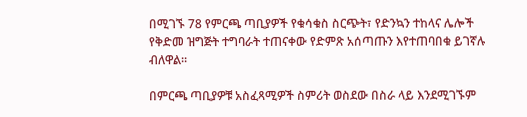በሚገኙ 78 የምርጫ ጣቢያዎች የቁሳቁስ ስርጭት፣ የድንኳን ተከላና ሌሎች የቅድመ ዝግጅት ተግባራት ተጠናቀው የድምጽ አሰጣጡን እየተጠባበቁ ይገኛሉ ብለዋል።

በምርጫ ጣቢያዎቹ አስፈጻሚዎች ስምሪት ወስደው በስራ ላይ እንደሚገኙም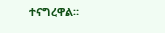ተናግረዋል።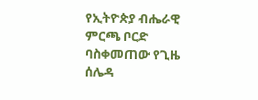የኢትዮጵያ ብሔራዊ ምርጫ ቦርድ ባስቀመጠው የጊዜ ሰሌዳ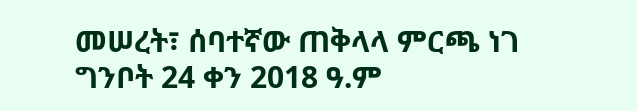መሠረት፣ ሰባተኛው ጠቅላላ ምርጫ ነገ ግንቦት 24 ቀን 2018 ዓ.ም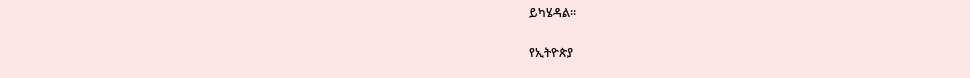ይካሄዳል።

የኢትዮጵያ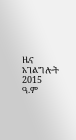ዜና አገልግሎት
2015
ዓ.ም